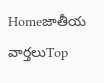Homeజాతీయ వార్తలుTop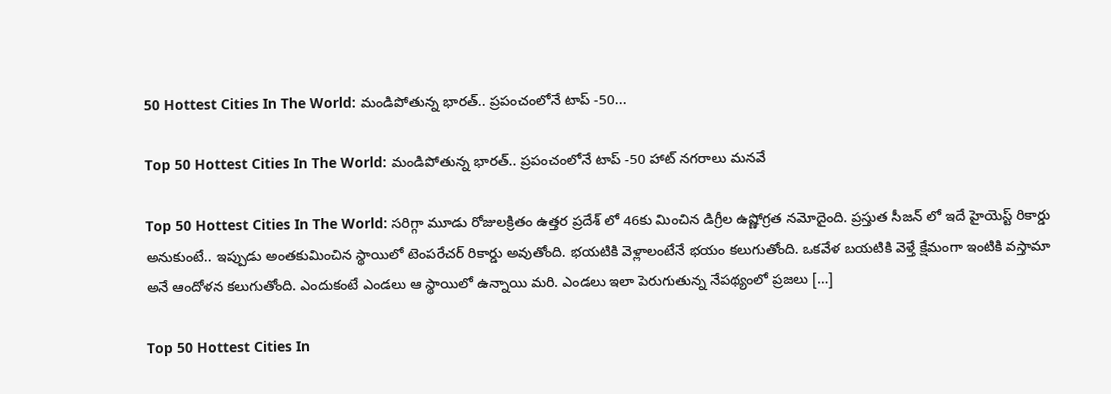50 Hottest Cities In The World: మండిపోతున్న భారత్.. ప్రపంచంలోనే టాప్ -50...

Top 50 Hottest Cities In The World: మండిపోతున్న భారత్.. ప్రపంచంలోనే టాప్ -50 హాట్ నగరాలు మనవే

Top 50 Hottest Cities In The World: సరిగ్గా మూడు రోజులక్రితం ఉత్తర ప్రదేశ్ లో 46కు మించిన డిగ్రీల ఉష్ణోగ్రత నమోదైంది. ప్రస్తుత సీజన్ లో ఇదే హైయెస్ట్ రికార్డు అనుకుంటే.. ఇప్పుడు అంతకుమించిన స్థాయిలో టెంపరేచర్ రికార్డు అవుతోంది. భయటికి వెళ్లాలంటేనే భయం కలుగుతోంది. ఒకవేళ బయటికి వెళ్తే క్షేమంగా ఇంటికి వస్తామా అనే ఆందోళన కలుగుతోంది. ఎందుకంటే ఎండలు ఆ స్థాయిలో ఉన్నాయి మరి. ఎండలు ఇలా పెరుగుతున్న నేపథ్యంలో ప్రజలు […]

Top 50 Hottest Cities In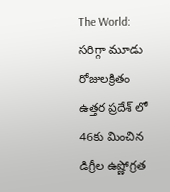The World: సరిగ్గా మూడు రోజులక్రితం ఉత్తర ప్రదేశ్ లో 46కు మించిన డిగ్రీల ఉష్ణోగ్రత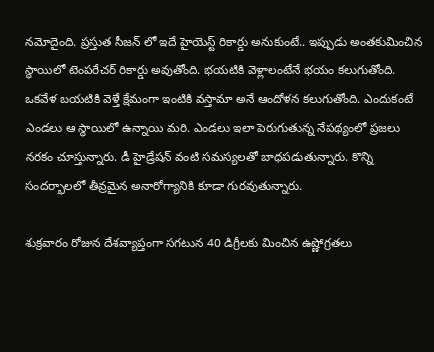నమోదైంది. ప్రస్తుత సీజన్ లో ఇదే హైయెస్ట్ రికార్డు అనుకుంటే.. ఇప్పుడు అంతకుమించిన స్థాయిలో టెంపరేచర్ రికార్డు అవుతోంది. భయటికి వెళ్లాలంటేనే భయం కలుగుతోంది. ఒకవేళ బయటికి వెళ్తే క్షేమంగా ఇంటికి వస్తామా అనే ఆందోళన కలుగుతోంది. ఎందుకంటే ఎండలు ఆ స్థాయిలో ఉన్నాయి మరి. ఎండలు ఇలా పెరుగుతున్న నేపథ్యంలో ప్రజలు నరకం చూస్తున్నారు. డీ హైడ్రేషన్ వంటి సమస్యలతో బాధపడుతున్నారు. కొన్ని సందర్భాలలో తీవ్రమైన అనారోగ్యానికి కూడా గురవుతున్నారు.

శుక్రవారం రోజున దేశవ్యాప్తంగా సగటున 40 డిగ్రీలకు మించిన ఉష్ణోగ్రతలు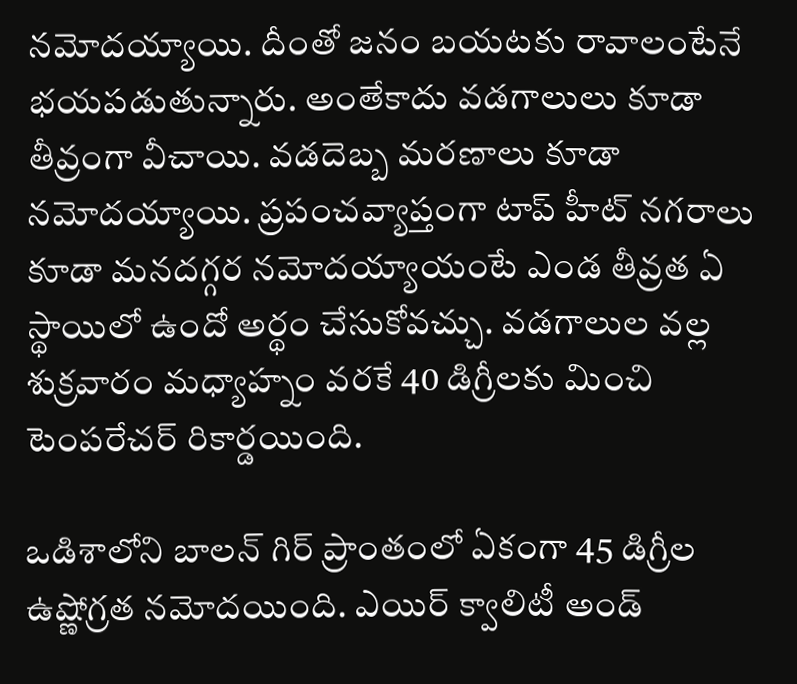నమోదయ్యాయి. దీంతో జనం బయటకు రావాలంటేనే భయపడుతున్నారు. అంతేకాదు వడగాలులు కూడా తీవ్రంగా వీచాయి. వడదెబ్బ మరణాలు కూడా నమోదయ్యాయి. ప్రపంచవ్యాప్తంగా టాప్ హీట్ నగరాలు కూడా మనదగ్గర నమోదయ్యాయంటే ఎండ తీవ్రత ఏ స్థాయిలో ఉందో అర్థం చేసుకోవచ్చు. వడగాలుల వల్ల శుక్రవారం మధ్యాహ్నం వరకే 40 డిగ్రీలకు మించి టెంపరేచర్ రికార్డయింది.

ఒడిశాలోని బాలన్ గిర్ ప్రాంతంలో ఏకంగా 45 డిగ్రీల ఉష్ణోగ్రత నమోదయింది. ఎయిర్ క్వాలిటీ అండ్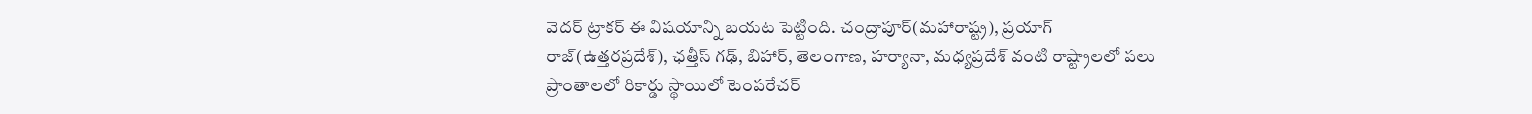వెదర్ ట్రాకర్ ఈ విషయాన్ని బయట పెట్టింది. చంద్రాపూర్(మహారాష్ట్ర), ప్రయాగ్ రాజ్(ఉత్తరప్రదేశ్), ఛత్తీస్ గఢ్, బిహార్, తెలంగాణ, హర్యానా, మధ్యప్రదేశ్ వంటి రాష్ట్రాలలో పలు ప్రాంతాలలో రికార్డు స్థాయిలో టెంపరేచర్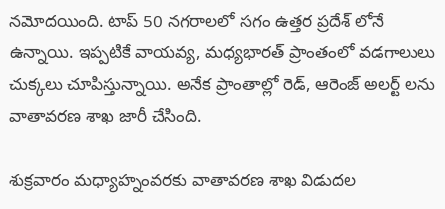నమోదయింది. టాప్ 50 నగరాలలో సగం ఉత్తర ప్రదేశ్ లోనే ఉన్నాయి. ఇప్పటికే వాయవ్య, మధ్యభారత్ ప్రాంతంలో వడగాలులు చుక్కలు చూపిస్తున్నాయి. అనేక ప్రాంతాల్లో రెడ్, ఆరెంజ్ అలర్ట్ లను వాతావరణ శాఖ జారీ చేసింది.

శుక్రవారం మధ్యాహ్నంవరకు వాతావరణ శాఖ విడుదల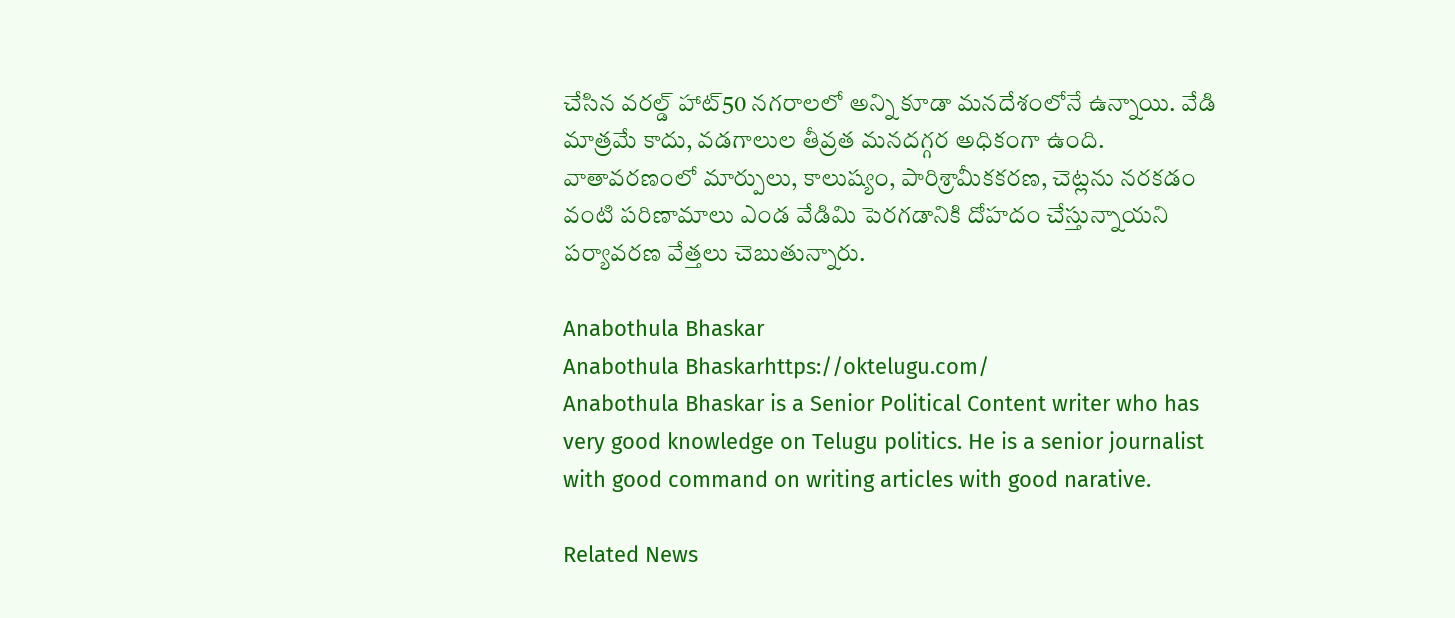చేసిన వరల్డ్ హాట్50 నగరాలలో అన్ని కూడా మనదేశంలోనే ఉన్నాయి. వేడి మాత్రమే కాదు, వడగాలుల తీవ్రత మనదగ్గర అధికంగా ఉంది. వాతావరణంలో మార్పులు, కాలుష్యం, పారిశ్రామీకకరణ, చెట్లను నరకడం వంటి పరిణామాలు ఎండ వేడిమి పెరగడానికి దోహదం చేస్తున్నాయని పర్యావరణ వేత్తలు చెబుతున్నారు.

Anabothula Bhaskar
Anabothula Bhaskarhttps://oktelugu.com/
Anabothula Bhaskar is a Senior Political Content writer who has very good knowledge on Telugu politics. He is a senior journalist with good command on writing articles with good narative.

Related News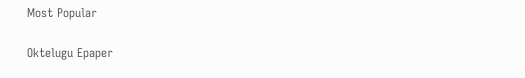Most Popular

Oktelugu Epaper